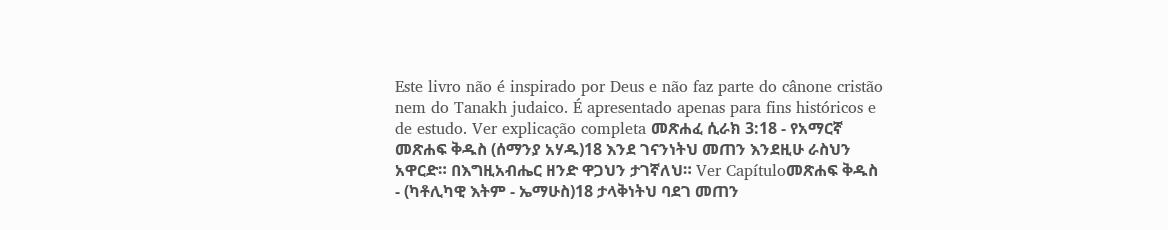Este livro não é inspirado por Deus e não faz parte do cânone cristão nem do Tanakh judaico. É apresentado apenas para fins históricos e de estudo. Ver explicação completa መጽሐፈ ሲራክ 3:18 - የአማርኛ መጽሐፍ ቅዱስ (ሰማንያ አሃዱ)18 እንደ ገናንነትህ መጠን እንደዚሁ ራስህን አዋርድ። በእግዚአብሔር ዘንድ ዋጋህን ታገኛለህ። Ver Capítuloመጽሐፍ ቅዱስ - (ካቶሊካዊ እትም - ኤማሁስ)18 ታላቅነትህ ባደገ መጠን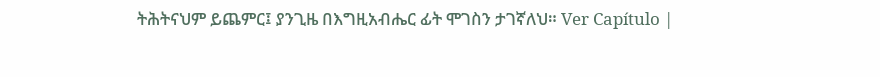ትሕትናህም ይጨምር፤ ያንጊዜ በእግዚአብሔር ፊት ሞገስን ታገኛለህ። Ver Capítulo |